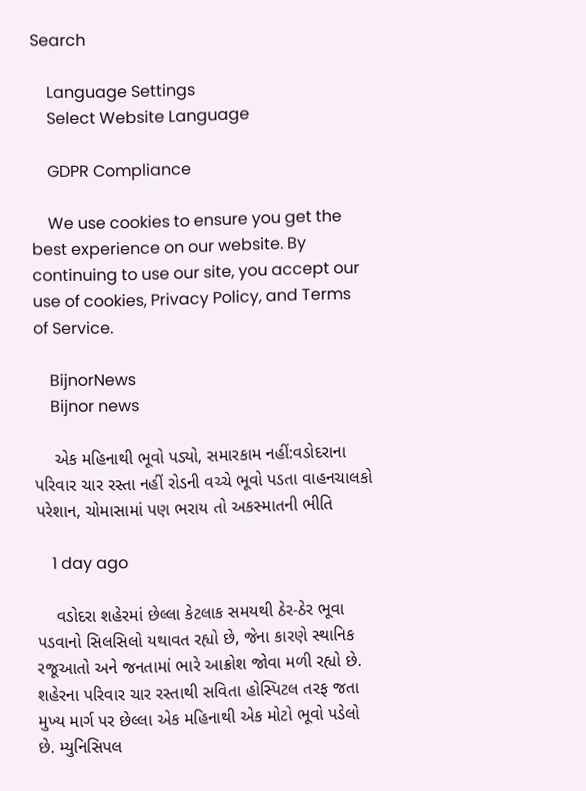Search

    Language Settings
    Select Website Language

    GDPR Compliance

    We use cookies to ensure you get the best experience on our website. By continuing to use our site, you accept our use of cookies, Privacy Policy, and Terms of Service.

    BijnorNews
    Bijnor news

    એક મહિનાથી ભૂવો પડ્યો, સમારકામ નહીં:વડોદરાના પરિવાર ચાર રસ્તા નહીં રોડની વચ્ચે ભૂવો પડતા વાહનચાલકો પરેશાન, ચોમાસામાં પણ ભરાય તો અકસ્માતની ભીતિ

    1 day ago

    વડોદરા શહેરમાં છેલ્લા કેટલાક સમયથી ઠેર-ઠેર ભૂવા પડવાનો સિલસિલો યથાવત રહ્યો છે, જેના કારણે સ્થાનિક રજૂઆતો અને જનતામાં ભારે આક્રોશ જોવા મળી રહ્યો છે. શહેરના પરિવાર ચાર રસ્તાથી સવિતા હોસ્પિટલ તરફ જતા મુખ્ય માર્ગ પર છેલ્લા એક મહિનાથી એક મોટો ભૂવો પડેલો છે. મ્યુનિસિપલ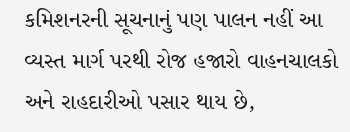કમિશનરની સૂચનાનું પણ પાલન નહીં આ વ્યસ્ત માર્ગ પરથી રોજ હજારો વાહનચાલકો અને રાહદારીઓ પસાર થાય છે,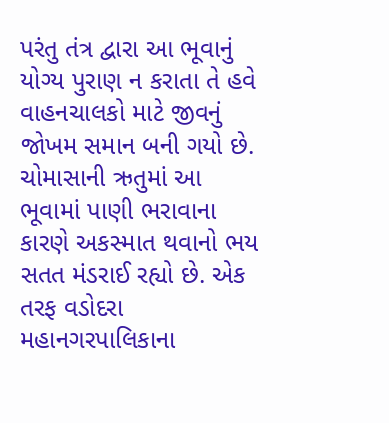પરંતુ તંત્ર દ્વારા આ ભૂવાનું યોગ્ય પુરાણ ન કરાતા તે હવે વાહનચાલકો માટે જીવનું જોખમ સમાન બની ગયો છે. ચોમાસાની ઋતુમાં આ ભૂવામાં પાણી ભરાવાના કારણે અકસ્માત થવાનો ભય સતત મંડરાઈ રહ્યો છે. એક તરફ વડોદરા મહાનગરપાલિકાના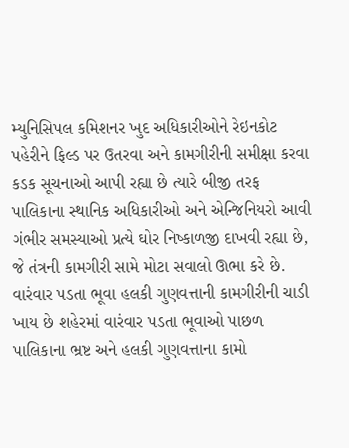મ્યુનિસિપલ કમિશનર ખુદ અધિકારીઓને રેઇનકોટ પહેરીને ફિલ્ડ પર ઉતરવા અને કામગીરીની સમીક્ષા કરવા કડક સૂચનાઓ આપી રહ્યા છે ત્યારે બીજી તરફ પાલિકાના સ્થાનિક અધિકારીઓ અને એન્જિનિયરો આવી ગંભીર સમસ્યાઓ પ્રત્યે ઘોર નિષ્કાળજી દાખવી રહ્યા છે, જે તંત્રની કામગીરી સામે મોટા સવાલો ઊભા કરે છે. વારંવાર પડતા ભૂવા હલકી ગુણવત્તાની કામગીરીની ચાડી ખાય છે શહેરમાં વારંવાર પડતા ભૂવાઓ પાછળ પાલિકાના ભ્રષ્ટ અને હલકી ગુણવત્તાના કામો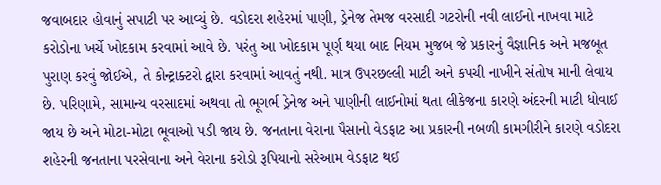જવાબદાર હોવાનું સપાટી પર આવ્યું છે. વડોદરા શહેરમાં પાણી, ડ્રેનેજ તેમજ વરસાદી ગટરોની નવી લાઈનો નાખવા માટે કરોડોના ખર્ચે ખોદકામ કરવામાં આવે છે. પરંતુ આ ખોદકામ પૂર્ણ થયા બાદ નિયમ મુજબ જે પ્રકારનું વૈજ્ઞાનિક અને મજબૂત પુરાણ કરવું જોઈએ, તે કોન્ટ્રાક્ટરો દ્વારા કરવામાં આવતું નથી. માત્ર ઉપરછલ્લી માટી અને કપચી નાખીને સંતોષ માની લેવાય છે. પરિણામે, સામાન્ય વરસાદમાં અથવા તો ભૂગર્ભ ડ્રેનેજ અને પાણીની લાઈનોમાં થતા લીકેજના કારણે અંદરની માટી ધોવાઈ જાય છે અને મોટા-મોટા ભૂવાઓ પડી જાય છે. જનતાના વેરાના પૈસાનો વેડફાટ આ પ્રકારની નબળી કામગીરીને કારણે વડોદરા શહેરની જનતાના પરસેવાના અને વેરાના કરોડો રૂપિયાનો સરેઆમ વેડફાટ થઈ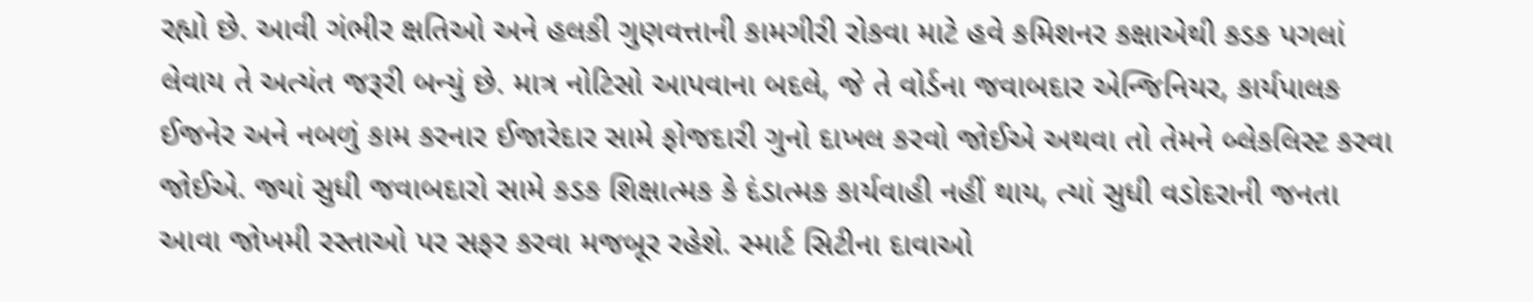રહ્યો છે. આવી ગંભીર ક્ષતિઓ અને હલકી ગુણવત્તાની કામગીરી રોકવા માટે હવે કમિશનર કક્ષાએથી કડક પગલાં લેવાય તે અત્યંત જરૂરી બન્યું છે. માત્ર નોટિસો આપવાના બદલે, જે તે વોર્ડના જવાબદાર એન્જિનિયર, કાર્યપાલક ઈજનેર અને નબળું કામ કરનાર ઈજારેદાર સામે ફોજદારી ગુનો દાખલ કરવો જોઈએ અથવા તો તેમને બ્લેકલિસ્ટ કરવા જોઈએ. જ્યાં સુધી જવાબદારો સામે કડક શિક્ષાત્મક કે દંડાત્મક કાર્યવાહી નહીં થાય, ત્યાં સુધી વડોદરાની જનતા આવા જોખમી રસ્તાઓ પર સફર કરવા મજબૂર રહેશે. સ્માર્ટ સિટીના દાવાઓ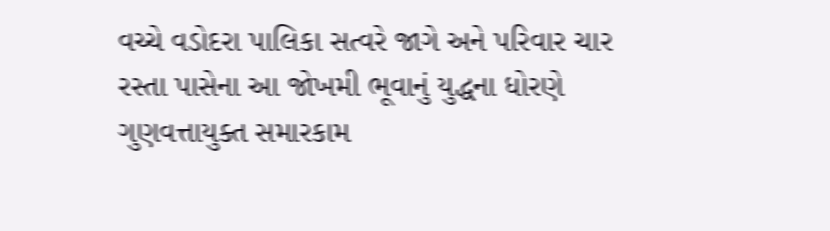વચ્ચે વડોદરા પાલિકા સત્વરે જાગે અને પરિવાર ચાર રસ્તા પાસેના આ જોખમી ભૂવાનું યુદ્ધના ધોરણે ગુણવત્તાયુક્ત સમારકામ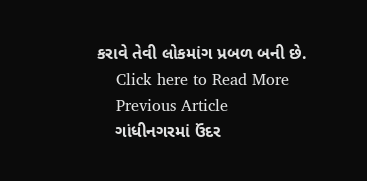કરાવે તેવી લોકમાંગ પ્રબળ બની છે.
    Click here to Read More
    Previous Article
    ગાંધીનગરમાં ઉંદર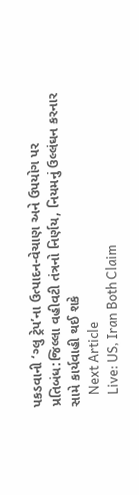પકડવાની ‘ગ્લુ ટ્રેપ’ના ઉત્પાદન-વેચાણ અને ઉપયોગ પર પ્રતિબંધ:જિલ્લા વહીવટી તંત્રનો નિર્ણય, નિયમનું ઉલ્લંઘન કરનાર સામે કાર્યવાહી થઈ શકે
    Next Article
    Live: US, Iran Both Claim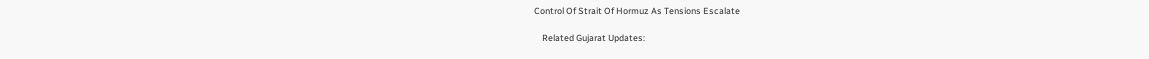Control Of Strait Of Hormuz As Tensions Escalate

    Related Gujarat Updates: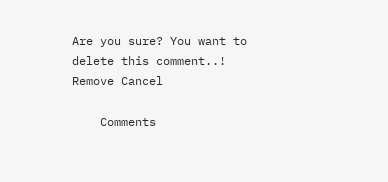Are you sure? You want to delete this comment..! Remove Cancel

    Comments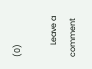(0)

      Leave a comment